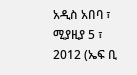አዲስ አበባ ፣ ሚያዚያ 5 ፣ 2012 (ኤፍ ቢ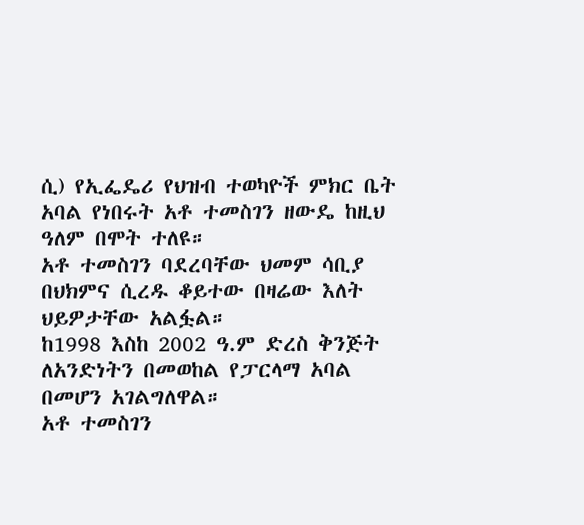ሲ) የኢፌዴሪ የህዝብ ተወካዮች ምክር ቤት አባል የነበሩት አቶ ተመስገን ዘውዴ ከዚህ ዓለም በሞት ተለዩ።
አቶ ተመስገን ባደረባቸው ህመም ሳቢያ በህክምና ሲረዱ ቆይተው በዛሬው እለት ህይዎታቸው አልፏል።
ከ1998 እስከ 2002 ዓ.ም ድረስ ቅንጅት ለአንድነትን በመወከል የፓርላማ አባል በመሆን አገልግለዋል።
አቶ ተመስገን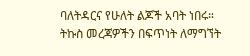ባለትዳርና የሁለት ልጆች አባት ነበሩ።
ትኩስ መረጃዎችን በፍጥነት ለማግኘት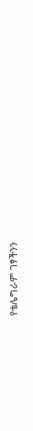የቴሌግራም ገፃችንን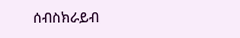ሰብስክራይብ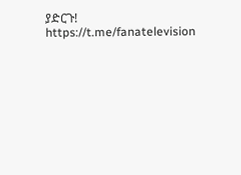ያድርጉ! https://t.me/fanatelevision